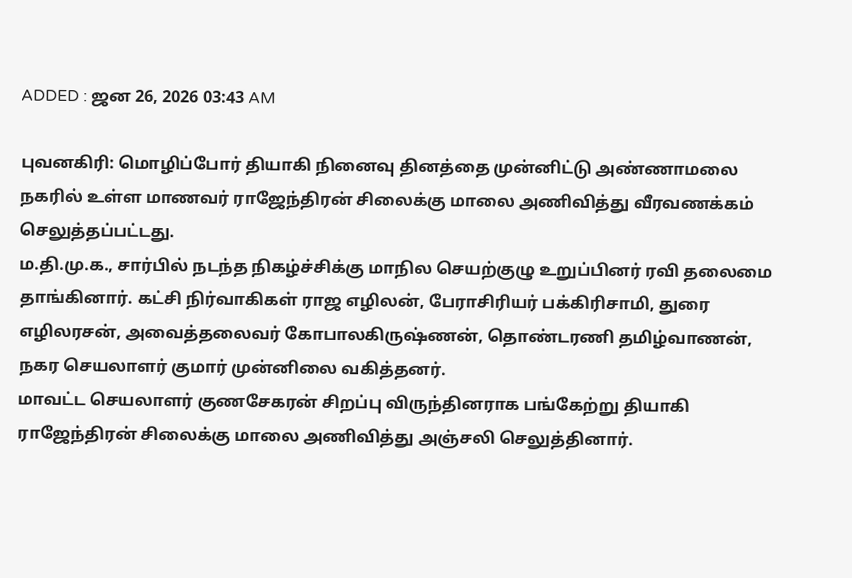ADDED : ஜன 26, 2026 03:43 AM

புவனகிரி: மொழிப்போர் தியாகி நினைவு தினத்தை முன்னிட்டு அண்ணாமலை நகரில் உள்ள மாணவர் ராஜேந்திரன் சிலைக்கு மாலை அணிவித்து வீரவணக்கம் செலுத்தப்பட்டது.
ம.தி.மு.க., சார்பில் நடந்த நிகழ்ச்சிக்கு மாநில செயற்குழு உறுப்பினர் ரவி தலைமை தாங்கினார். கட்சி நிர்வாகிகள் ராஜ எழிலன், பேராசிரியர் பக்கிரிசாமி, துரை எழிலரசன், அவைத்தலைவர் கோபாலகிருஷ்ணன், தொண்டரணி தமிழ்வாணன், நகர செயலாளர் குமார் முன்னிலை வகித்தனர்.
மாவட்ட செயலாளர் குணசேகரன் சிறப்பு விருந்தினராக பங்கேற்று தியாகி ராஜேந்திரன் சிலைக்கு மாலை அணிவித்து அஞ்சலி செலுத்தினார்.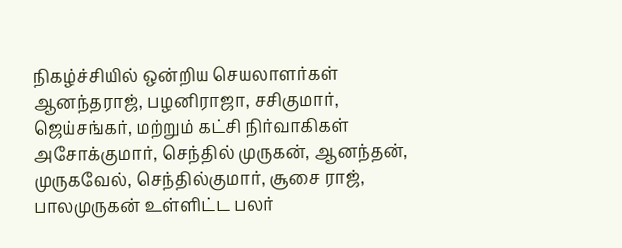நிகழ்ச்சியில் ஒன்றிய செயலாளர்கள் ஆனந்தராஜ், பழனிராஜா, சசிகுமார், ஜெய்சங்கர், மற்றும் கட்சி நிர்வாகிகள் அசோக்குமார், செந்தில் முருகன், ஆனந்தன், முருகவேல், செந்தில்குமார், சூசை ராஜ், பாலமுருகன் உள்ளிட்ட பலர்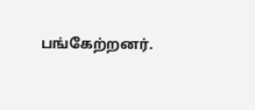பங்கேற்றனர்.